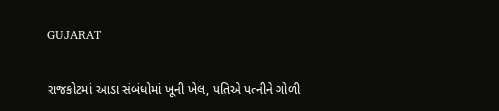GUJARAT

રાજકોટમાં આડા સંબંધોમાં ખૂની ખેલ, પતિએ પત્નીને ગોળી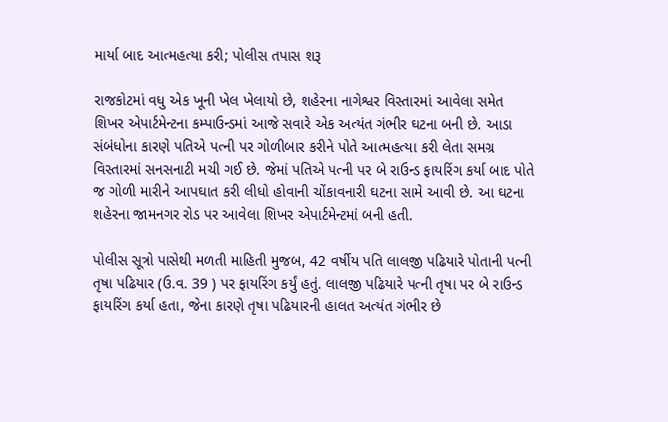માર્યા બાદ આત્મહત્યા કરી; પોલીસ તપાસ શરૂ

રાજકોટમાં વધુ એક ખૂની ખેલ ખેલાયો છે, શહેરના નાગેશ્વર વિસ્તારમાં આવેલા સમેત શિખર એપાર્ટમેન્ટના કમ્પાઉન્ડમાં આજે સવારે એક અત્યંત ગંભીર ઘટના બની છે. આડા સંબંધોના કારણે પતિએ પત્ની પર ગોળીબાર કરીને પોતે આત્મહત્યા કરી લેતા સમગ્ર વિસ્તારમાં સનસનાટી મચી ગઈ છે. જેમાં પતિએ પત્ની પર બે રાઉન્ડ ફાયરિંગ કર્યા બાદ પોતે જ ગોળી મારીને આપઘાત કરી લીધો હોવાની ચોંકાવનારી ઘટના સામે આવી છે. આ ઘટના શહેરના જામનગર રોડ પર આવેલા શિખર એપાર્ટમેન્ટમાં બની હતી.

પોલીસ સૂત્રો પાસેથી મળતી માહિતી મુજબ, 42 વર્ષીય પતિ લાલજી પઢિયારે પોતાની પત્ની તૃષા પઢિયાર (ઉ.વ. 39 ) પર ફાયરિંગ કર્યું હતું. લાલજી પઢિયારે પત્ની તૃષા પર બે રાઉન્ડ ફાયરિંગ કર્યા હતા, જેના કારણે તૃષા પઢિયારની હાલત અત્યંત ગંભીર છે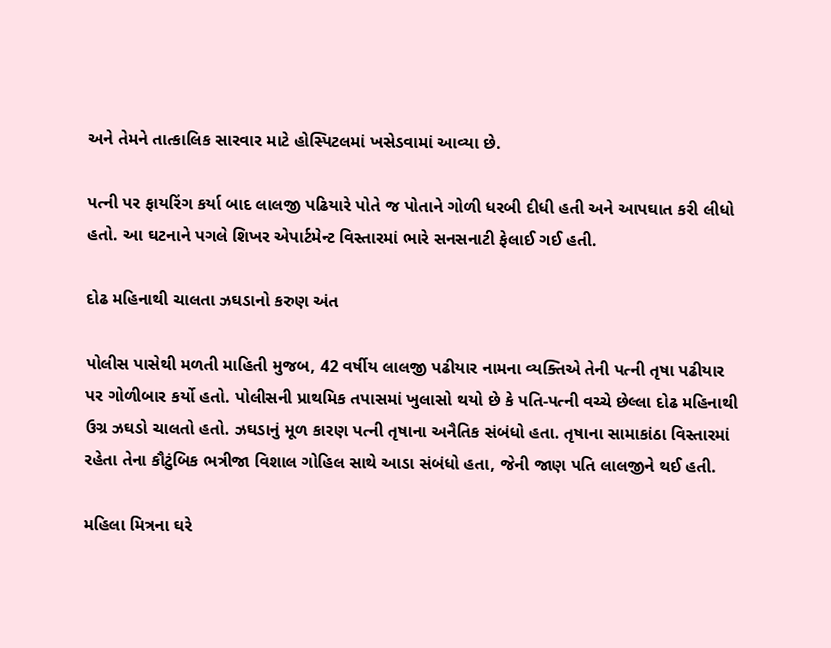અને તેમને તાત્કાલિક સારવાર માટે હોસ્પિટલમાં ખસેડવામાં આવ્યા છે.

પત્ની પર ફાયરિંગ કર્યા બાદ લાલજી પઢિયારે પોતે જ પોતાને ગોળી ધરબી દીધી હતી અને આપઘાત કરી લીધો હતો. આ ઘટનાને પગલે શિખર એપાર્ટમેન્ટ વિસ્તારમાં ભારે સનસનાટી ફેલાઈ ગઈ હતી.

દોઢ મહિનાથી ચાલતા ઝઘડાનો કરુણ અંત

પોલીસ પાસેથી મળતી માહિતી મુજબ, 42 વર્ષીય લાલજી પઢીયાર નામના વ્યક્તિએ તેની પત્ની તૃષા પઢીયાર પર ગોળીબાર કર્યો હતો. પોલીસની પ્રાથમિક તપાસમાં ખુલાસો થયો છે કે પતિ-પત્ની વચ્ચે છેલ્લા દોઢ મહિનાથી ઉગ્ર ઝઘડો ચાલતો હતો. ઝઘડાનું મૂળ કારણ પત્ની તૃષાના અનૈતિક સંબંધો હતા. તૃષાના સામાકાંઠા વિસ્તારમાં રહેતા તેના કૌટુંબિક ભત્રીજા વિશાલ ગોહિલ સાથે આડા સંબંધો હતા, જેની જાણ પતિ લાલજીને થઈ હતી.

મહિલા મિત્રના ઘરે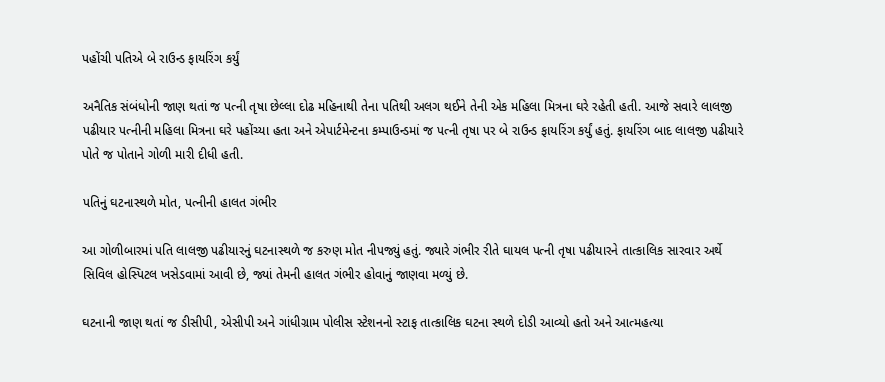પહોંચી પતિએ બે રાઉન્ડ ફાયરિંગ કર્યું

અનૈતિક સંબંધોની જાણ થતાં જ પત્ની તૃષા છેલ્લા દોઢ મહિનાથી તેના પતિથી અલગ થઈને તેની એક મહિલા મિત્રના ઘરે રહેતી હતી. આજે સવારે લાલજી પઢીયાર પત્નીની મહિલા મિત્રના ઘરે પહોંચ્યા હતા અને એપાર્ટમેન્ટના કમ્પાઉન્ડમાં જ પત્ની તૃષા પર બે રાઉન્ડ ફાયરિંગ કર્યું હતું. ફાયરિંગ બાદ લાલજી પઢીયારે પોતે જ પોતાને ગોળી મારી દીધી હતી.

પતિનું ઘટનાસ્થળે મોત, પત્નીની હાલત ગંભીર

આ ગોળીબારમાં પતિ લાલજી પઢીયારનું ઘટનાસ્થળે જ કરુણ મોત નીપજ્યું હતું. જ્યારે ગંભીર રીતે ઘાયલ પત્ની તૃષા પઢીયારને તાત્કાલિક સારવાર અર્થે સિવિલ હોસ્પિટલ ખસેડવામાં આવી છે, જ્યાં તેમની હાલત ગંભીર હોવાનું જાણવા મળ્યું છે.

ઘટનાની જાણ થતાં જ ડીસીપી, એસીપી અને ગાંધીગ્રામ પોલીસ સ્ટેશનનો સ્ટાફ તાત્કાલિક ઘટના સ્થળે દોડી આવ્યો હતો અને આત્મહત્યા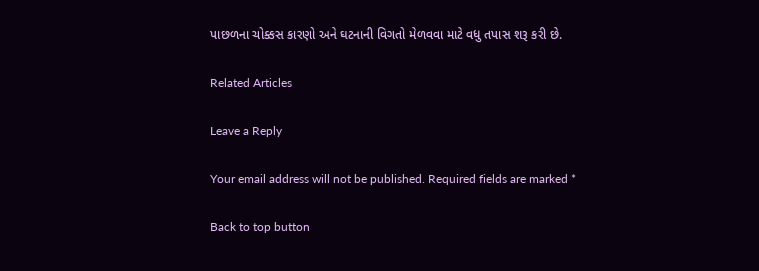પાછળના ચોક્કસ કારણો અને ઘટનાની વિગતો મેળવવા માટે વધુ તપાસ શરૂ કરી છે.

Related Articles

Leave a Reply

Your email address will not be published. Required fields are marked *

Back to top button